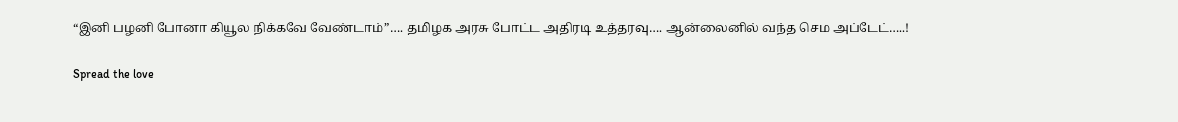“இனி பழனி போனா கியூல நிக்கவே வேண்டாம்”…. தமிழக அரசு போட்ட அதிரடி உத்தரவு…. ஆன்லைனில் வந்த செம அப்டேட்…..!

Spread the love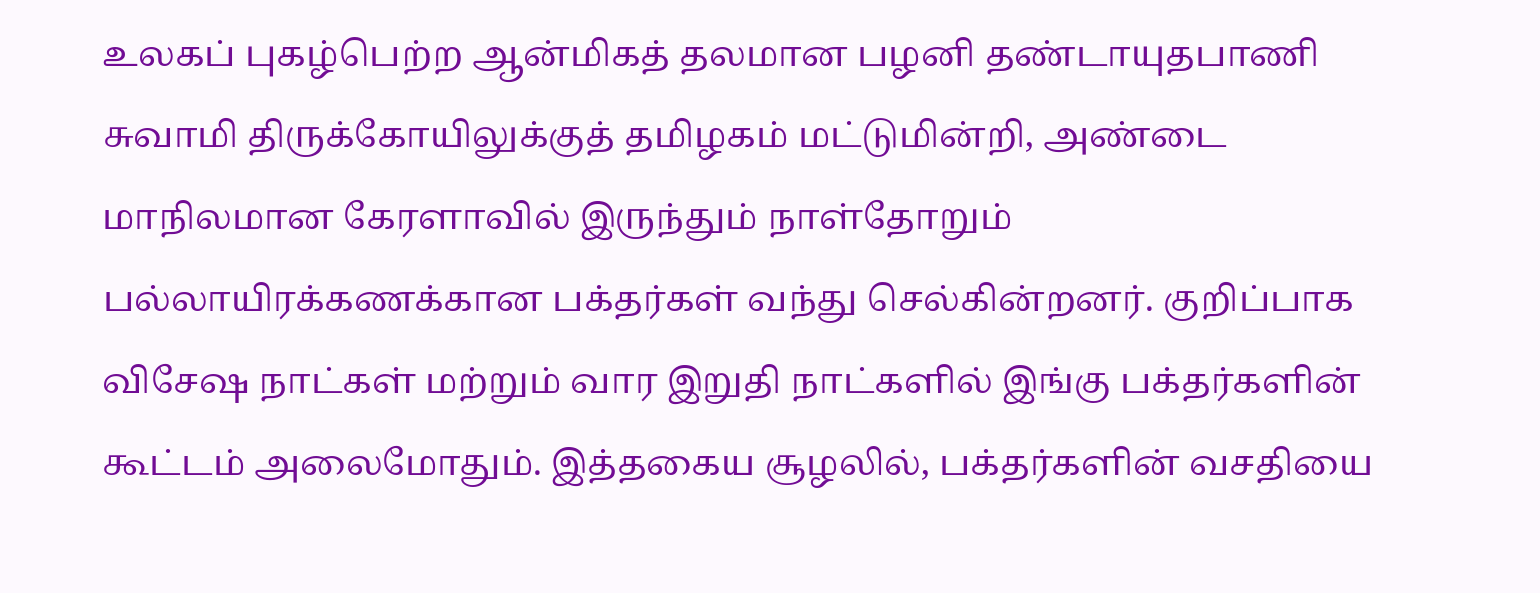உலகப் புகழ்பெற்ற ஆன்மிகத் தலமான பழனி தண்டாயுதபாணி சுவாமி திருக்கோயிலுக்குத் தமிழகம் மட்டுமின்றி, அண்டை மாநிலமான கேரளாவில் இருந்தும் நாள்தோறும் பல்லாயிரக்கணக்கான பக்தர்கள் வந்து செல்கின்றனர். குறிப்பாக விசேஷ நாட்கள் மற்றும் வார இறுதி நாட்களில் இங்கு பக்தர்களின் கூட்டம் அலைமோதும். இத்தகைய சூழலில், பக்தர்களின் வசதியை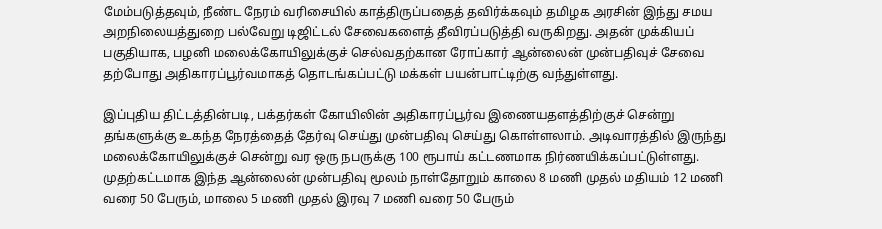மேம்படுத்தவும், நீண்ட நேரம் வரிசையில் காத்திருப்பதைத் தவிர்க்கவும் தமிழக அரசின் இந்து சமய அறநிலையத்துறை பல்வேறு டிஜிட்டல் சேவைகளைத் தீவிரப்படுத்தி வருகிறது. அதன் முக்கியப் பகுதியாக, பழனி மலைக்கோயிலுக்குச் செல்வதற்கான ரோப்கார் ஆன்லைன் முன்பதிவுச் சேவை தற்போது அதிகாரப்பூர்வமாகத் தொடங்கப்பட்டு மக்கள் பயன்பாட்டிற்கு வந்துள்ளது.

இப்புதிய திட்டத்தின்படி, பக்தர்கள் கோயிலின் அதிகாரப்பூர்வ இணையதளத்திற்குச் சென்று தங்களுக்கு உகந்த நேரத்தைத் தேர்வு செய்து முன்பதிவு செய்து கொள்ளலாம். அடிவாரத்தில் இருந்து மலைக்கோயிலுக்குச் சென்று வர ஒரு நபருக்கு 100 ரூபாய் கட்டணமாக நிர்ணயிக்கப்பட்டுள்ளது. முதற்கட்டமாக இந்த ஆன்லைன் முன்பதிவு மூலம் நாள்தோறும் காலை 8 மணி முதல் மதியம் 12 மணி வரை 50 பேரும், மாலை 5 மணி முதல் இரவு 7 மணி வரை 50 பேரும்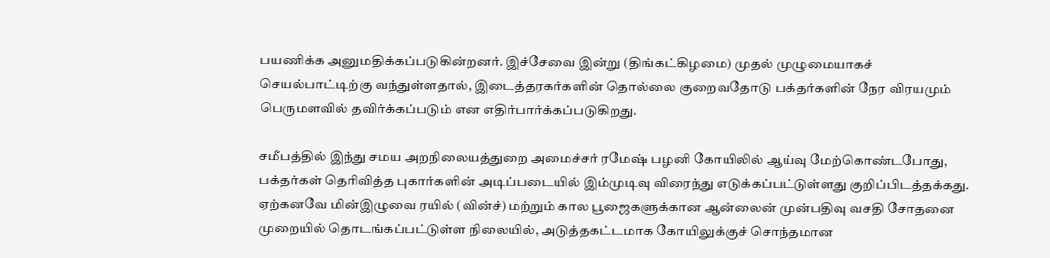பயணிக்க அனுமதிக்கப்படுகின்றனர். இச்சேவை இன்று (திங்கட்கிழமை) முதல் முழுமையாகச் செயல்பாட்டிற்கு வந்துள்ளதால், இடைத்தரகர்களின் தொல்லை குறைவதோடு பக்தர்களின் நேர விரயமும் பெருமளவில் தவிர்க்கப்படும் என எதிர்பார்க்கப்படுகிறது.

சமீபத்தில் இந்து சமய அறநிலையத்துறை அமைச்சர் ரமேஷ் பழனி கோயிலில் ஆய்வு மேற்கொண்டபோது, பக்தர்கள் தெரிவித்த புகார்களின் அடிப்படையில் இம்முடிவு விரைந்து எடுக்கப்பட்டுள்ளது குறிப்பிடத்தக்கது. ஏற்கனவே மின்இழுவை ரயில் (வின்ச்) மற்றும் கால பூஜைகளுக்கான ஆன்லைன் முன்பதிவு வசதி சோதனை முறையில் தொடங்கப்பட்டுள்ள நிலையில், அடுத்தகட்டமாக கோயிலுக்குச் சொந்தமான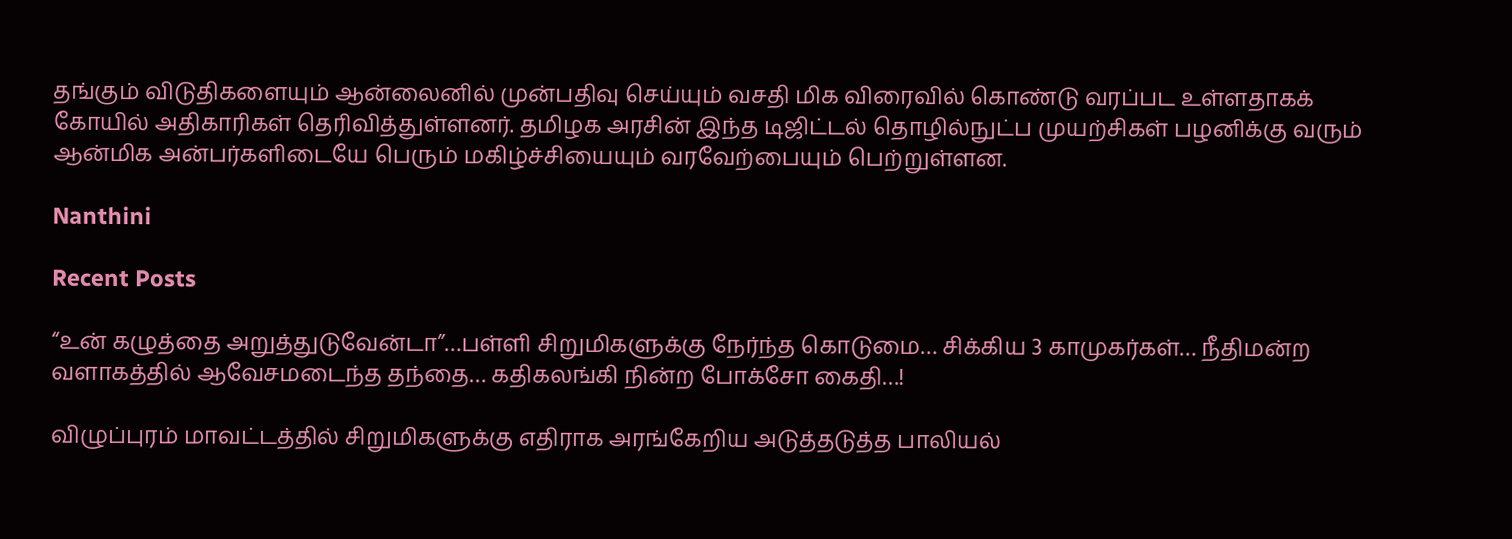தங்கும் விடுதிகளையும் ஆன்லைனில் முன்பதிவு செய்யும் வசதி மிக விரைவில் கொண்டு வரப்பட உள்ளதாகக் கோயில் அதிகாரிகள் தெரிவித்துள்ளனர். தமிழக அரசின் இந்த டிஜிட்டல் தொழில்நுட்ப முயற்சிகள் பழனிக்கு வரும் ஆன்மிக அன்பர்களிடையே பெரும் மகிழ்ச்சியையும் வரவேற்பையும் பெற்றுள்ளன.

Nanthini

Recent Posts

“உன் கழுத்தை அறுத்துடுவேன்டா”…பள்ளி சிறுமிகளுக்கு நேர்ந்த கொடுமை… சிக்கிய 3 காமுகர்கள்… நீதிமன்ற வளாகத்தில் ஆவேசமடைந்த தந்தை… கதிகலங்கி நின்ற போக்சோ கைதி…!

விழுப்புரம் மாவட்டத்தில் சிறுமிகளுக்கு எதிராக அரங்கேறிய அடுத்தடுத்த பாலியல்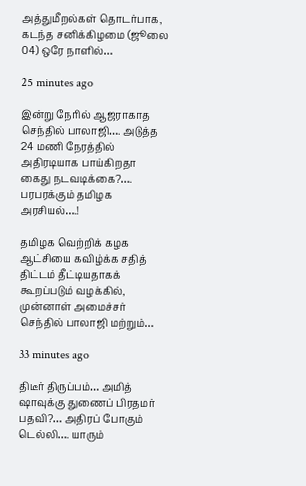அத்துமீறல்கள் தொடர்பாக, கடந்த சனிக்கிழமை (ஜூலை 04) ஒரே நாளில்…

25 minutes ago

இன்று நேரில் ஆஜராகாத செந்தில் பாலாஜி…. அடுத்த 24 மணி நேரத்தில் அதிரடியாக பாய்கிறதா கைது நடவடிக்கை?…. பரபரக்கும் தமிழக அரசியல்….!

தமிழக வெற்றிக் கழக ஆட்சியை கவிழ்க்க சதித் திட்டம் தீட்டியதாகக் கூறப்படும் வழக்கில், முன்னாள் அமைச்சர் செந்தில் பாலாஜி மற்றும்…

33 minutes ago

திடீர் திருப்பம்… அமித் ஷாவுக்கு துணைப் பிரதமர் பதவி?… அதிரப் போகும் டெல்லி…. யாரும்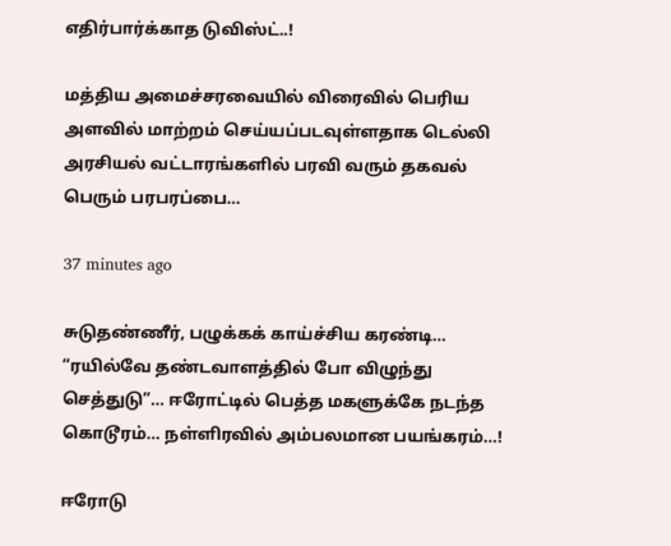எதிர்பார்க்காத டுவிஸ்ட்..!

மத்திய அமைச்சரவையில் விரைவில் பெரிய அளவில் மாற்றம் செய்யப்படவுள்ளதாக டெல்லி அரசியல் வட்டாரங்களில் பரவி வரும் தகவல் பெரும் பரபரப்பை…

37 minutes ago

சுடுதண்ணீர், பழுக்கக் காய்ச்சிய கரண்டி… “ரயில்வே தண்டவாளத்தில் போ விழுந்து செத்துடு”… ஈரோட்டில் பெத்த மகளுக்கே நடந்த கொடூரம்… நள்ளிரவில் அம்பலமான பயங்கரம்…!

ஈரோடு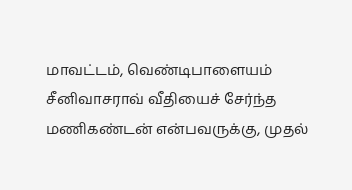மாவட்டம், வெண்டிபாளையம் சீனிவாசராவ் வீதியைச் சேர்ந்த மணிகண்டன் என்பவருக்கு, முதல்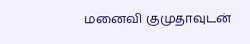மனைவி குமுதாவுடன்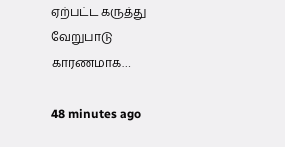ஏற்பட்ட கருத்து வேறுபாடு காரணமாக…

48 minutes ago